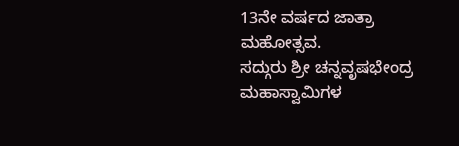13ನೇ ವರ್ಷದ ಜಾತ್ರಾ ಮಹೋತ್ಸವ.
ಸದ್ಗುರು ಶ್ರೀ ಚನ್ನವೃಷಭೇಂದ್ರ ಮಹಾಸ್ವಾಮಿಗಳ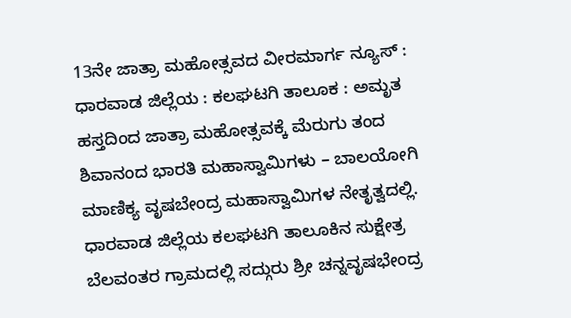13ನೇ ಜಾತ್ರಾ ಮಹೋತ್ಸವದ ವೀರಮಾರ್ಗ ನ್ಯೂಸ್ : ಧಾರವಾಡ ಜಿಲ್ಲೆಯ : ಕಲಘಟಗಿ ತಾಲೂಕ : ಅಮೃತ ಹಸ್ತದಿಂದ ಜಾತ್ರಾ ಮಹೋತ್ಸವಕ್ಕೆ ಮೆರುಗು ತಂದ ಶಿವಾನಂದ ಭಾರತಿ ಮಹಾಸ್ವಾಮಿಗಳು – ಬಾಲಯೋಗಿ ಮಾಣಿಕ್ಯ ವೃಷಬೇಂದ್ರ ಮಹಾಸ್ವಾಮಿಗಳ ನೇತೃತ್ವದಲ್ಲಿ. ಧಾರವಾಡ ಜಿಲ್ಲೆಯ ಕಲಘಟಗಿ ತಾಲೂಕಿನ ಸುಕ್ಷೇತ್ರ ಬೆಲವಂತರ ಗ್ರಾಮದಲ್ಲಿ ಸದ್ಗುರು ಶ್ರೀ ಚನ್ನವೃಷಭೇಂದ್ರ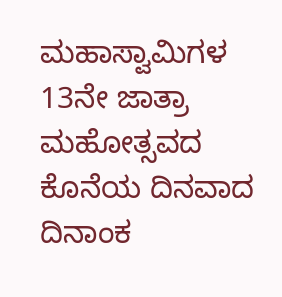ಮಹಾಸ್ವಾಮಿಗಳ 13ನೇ ಜಾತ್ರಾ ಮಹೋತ್ಸವದ ಕೊನೆಯ ದಿನವಾದ ದಿನಾಂಕ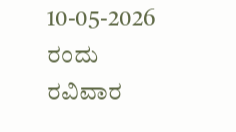10-05-2026 ರಂದು ರವಿವಾರ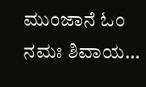ಮುಂಜಾನೆ ಓಂ ನಮಃ ಶಿವಾಯ…